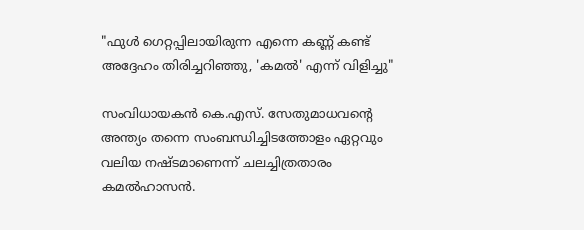"ഫുള്‍ ഗെറ്റപ്പിലായിരുന്ന എന്നെ കണ്ണ് കണ്ട് അദ്ദേഹം തിരിച്ചറിഞ്ഞു, 'കമല്‍' എന്ന് വിളിച്ചു"

സംവിധായകന്‍ കെ.എസ്. സേതുമാധവന്റെ അന്ത്യം തന്നെ സംബന്ധിച്ചിടത്തോളം ഏറ്റവും വലിയ നഷ്ടമാണെന്ന്‌ ചലച്ചിത്രതാരം കമല്‍ഹാസന്‍.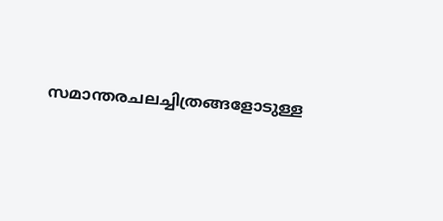സമാന്തരചലച്ചിത്രങ്ങളോടുള്ള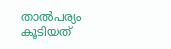താല്‍പര്യം കൂടിയത്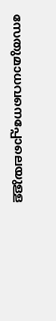സേതുമാധവനെപ്പോലെയുള്ള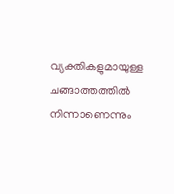വ്യക്തികളുമായുള്ള ചങ്ങാത്തത്തില്‍ നിന്നാണെന്നും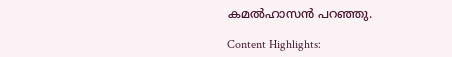കമല്‍ഹാസന്‍ പറഞ്ഞു.

Content Highlights: